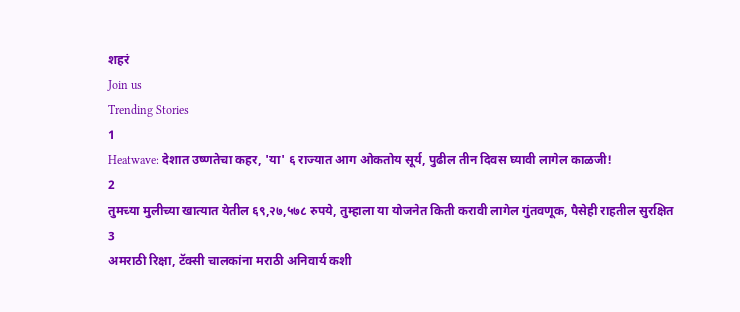शहरं
Join us
Trending Stories
1
Heatwave: देशात उष्णतेचा कहर, 'या' ६ राज्यात आग ओकतोय सूर्य, पुढील तीन दिवस घ्यावी लागेल काळजी!
2
तुमच्या मुलीच्या खात्यात येतील ६९,२७,५७८ रुपये, तुम्हाला या योजनेत किती करावी लागेल गुंतवणूक, पैसेही राहतील सुरक्षित
3
अमराठी रिक्षा, टॅक्सी चालकांना मराठी अनिवार्य कशी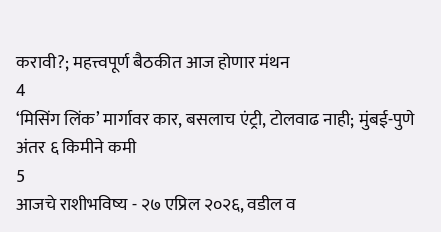करावी?; महत्त्वपूर्ण बैठकीत आज होणार मंथन
4
‘मिसिंग लिंक’ मार्गावर कार, बसलाच एंट्री, टोलवाढ नाही; मुंबई-पुणे अंतर ६ किमीने कमी
5
आजचे राशीभविष्य - २७ एप्रिल २०२६, वडील व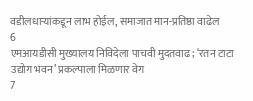वडीलधार्‍यांकडून लाभ होईल, समाजात मान-प्रतिष्ठा वाढेल
6
एमआयडीसी मुख्यालय निविदेला पाचवी मुदतवाढ; ‘रतन टाटा उद्योग भवन’ प्रकल्पाला मिळणार वेग
7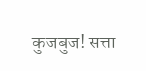कुजबुज! सत्ता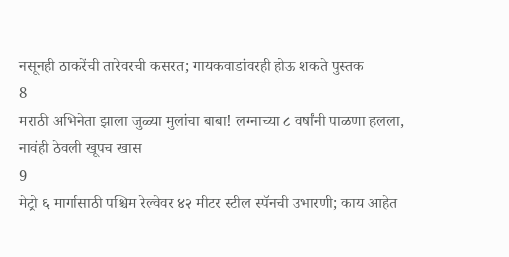नसूनही ठाकरेंची तारेवरची कसरत; गायकवाडांवरही होऊ शकते पुस्तक
8
मराठी अभिनेता झाला जुळ्या मुलांचा बाबा! लग्नाच्या ८ वर्षांनी पाळणा हलला, नावंही ठेवली खूपच खास
9
मेट्रो ६ मार्गासाठी पश्चिम रेल्वेवर ४२ मीटर स्टील स्पॅनची उभारणी; काय आहेत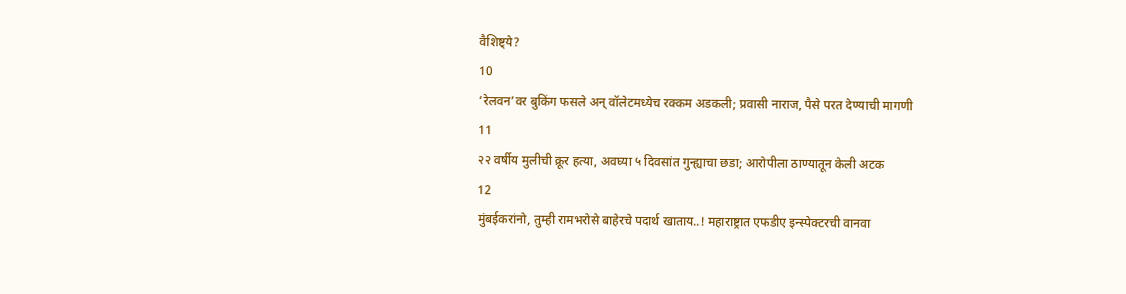वैशिष्ट्ये?
10
‘रेलवन’वर बुकिंग फसले अन् वॉलेटमध्येच रक्कम अडकली; प्रवासी नाराज, पैसे परत देण्याची मागणी
11
२२ वर्षीय मुलीची क्रूर हत्या, अवघ्या ५ दिवसांत गुन्ह्याचा छडा; आरोपीला ठाण्यातून केली अटक
12
मुंबईकरांनो, तुम्ही रामभरोसे बाहेरचे पदार्थ खाताय..! महाराष्ट्रात एफडीए इन्स्पेक्टरची वानवा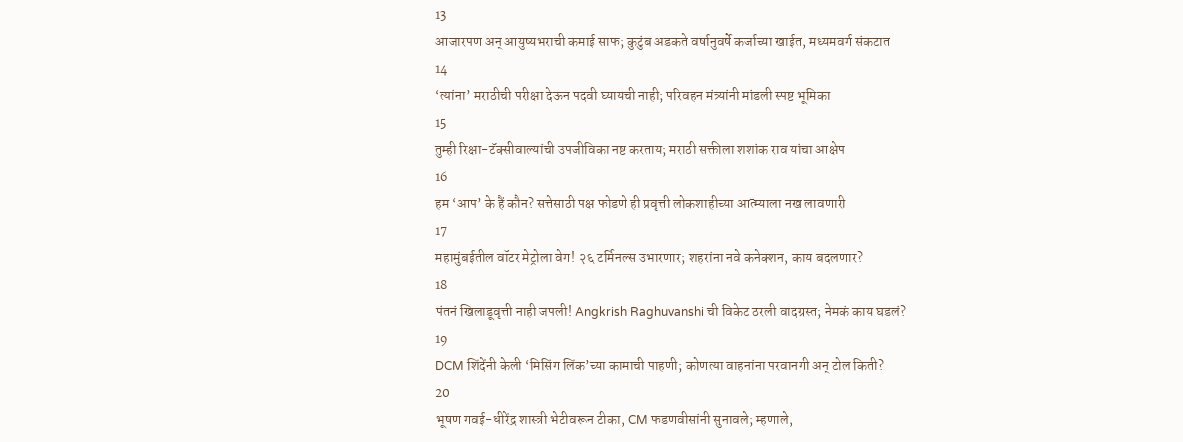13
आजारपण अन् आयुष्यभराची कमाई साफ; कुटुंब अडकते वर्षानुवर्षे कर्जाच्या खाईत, मध्यमवर्ग संकटात
14
‘त्यांना’ मराठीची परीक्षा देऊन पदवी घ्यायची नाही; परिवहन मंत्र्यांनी मांडली स्पष्ट भूमिका
15
तुम्ही रिक्षा-टॅक्सीवाल्यांची उपजीविका नष्ट करताय; मराठी सक्तीला शशांक राव यांचा आक्षेप
16
हम ‘आप’ के हैं कौन? सत्तेसाठी पक्ष फोडणे ही प्रवृत्ती लोकशाहीच्या आत्म्याला नख लावणारी
17
महामुंबईतील वॉटर मेट्रोला वेग! २६ टर्मिनल्स उभारणार; शहरांना नवे कनेक्शन, काय बदलणार?
18
पंतनं खिलाडूवृत्ती नाही जपली! Angkrish Raghuvanshi ची विकेट ठरली वादग्रस्त; नेमकं काय घडलं?
19
DCM शिंदेंनी केली ‘मिसिंग लिंक’च्या कामाची पाहणी; कोणत्या वाहनांना परवानगी अन् टोल किती?
20
भूषण गवई-धीरेंद्र शास्त्री भेटीवरून टीका, CM फडणवीसांनी सुनावले; म्हणाले,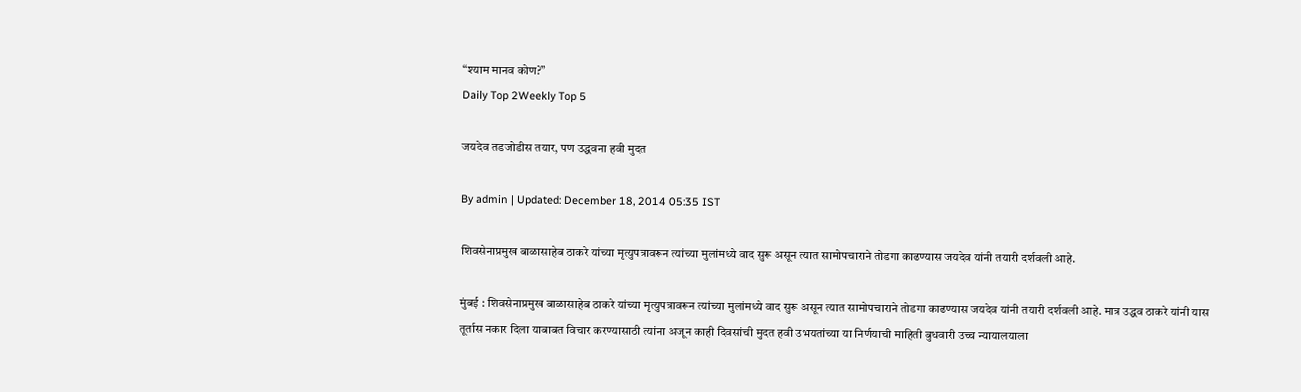“श्याम मानव कोण?”
Daily Top 2Weekly Top 5

जयदेव तडजोडीस तयार, पण उद्धवना हवी मुदत

By admin | Updated: December 18, 2014 05:35 IST

शिवसेनाप्रमुख बाळासाहेब ठाकरे यांच्या मृत्युपत्रावरून त्यांच्या मुलांमध्ये वाद सुरू असून त्यात सामोपचाराने तोडगा काढण्यास जयदेव यांनी तयारी दर्शवली आहे.

मुंबई : शिवसेनाप्रमुख बाळासाहेब ठाकरे यांच्या मृत्युपत्रावरून त्यांच्या मुलांमध्ये वाद सुरू असून त्यात सामोपचाराने तोडगा काढण्यास जयदेव यांनी तयारी दर्शवली आहे. मात्र उद्धव ठाकरे यांनी यास तूर्तास नकार दिला याबाबत विचार करण्यासाठी त्यांना अजून काही दिवसांची मुदत हवी उभयतांच्या या निर्णयाची माहिती बुधवारी उच्च न्यायालयाला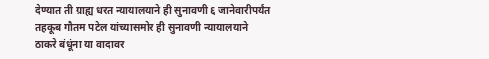देण्यात ती ग्राह्य धरत न्यायालयाने ही सुनावणी ६ जानेवारीपर्यंत तहकूब गौतम पटेल यांच्यासमोर ही सुनावणी न्यायालयाने ठाकरे बंधूंना या वादावर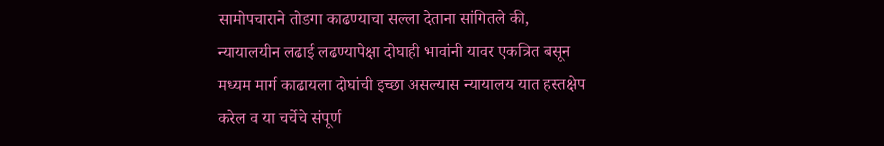सामोपचाराने तोडगा काढण्याचा सल्ला देताना सांगितले की, न्यायालयीन लढाई लढण्यापेक्षा दोघाही भावांनी यावर एकत्रित बसून मध्यम मार्ग काढायला दोघांची इच्छा असल्यास न्यायालय यात हस्तक्षेप करेल व या चर्चेचे संपूर्ण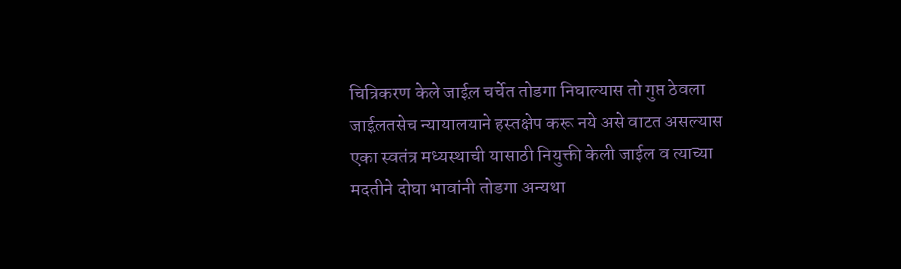चित्रिकरण केले जाईल़ चर्चेत तोडगा निघाल्यास तो गुप्त ठेवला जाईल़तसेच न्यायालयाने हस्तक्षेप करू नये असे वाटत असल्यास एका स्वतंत्र मध्यस्थाची यासाठी नियुक्ती केली जाईल व त्याच्या मदतीने दोघा भावांनी तोडगा अन्यथा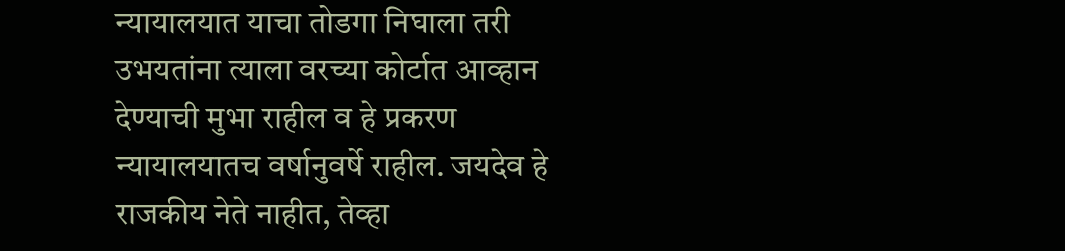न्यायालयात याचा तोडगा निघाला तरी उभयतांना त्याला वरच्या कोर्टात आव्हान देण्याची मुभा राहील व हे प्रकरण न्यायालयातच वर्षानुवर्षे राहील. जयदेव हे राजकीय नेते नाहीत, तेव्हा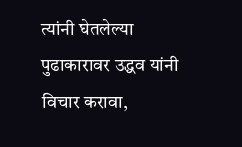त्यांनी घेतलेल्या पुढाकारावर उद्धव यांनी विचार करावा,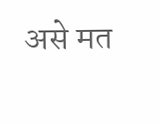असे मत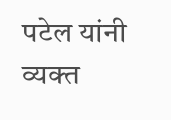पटेल यांनी व्यक्त